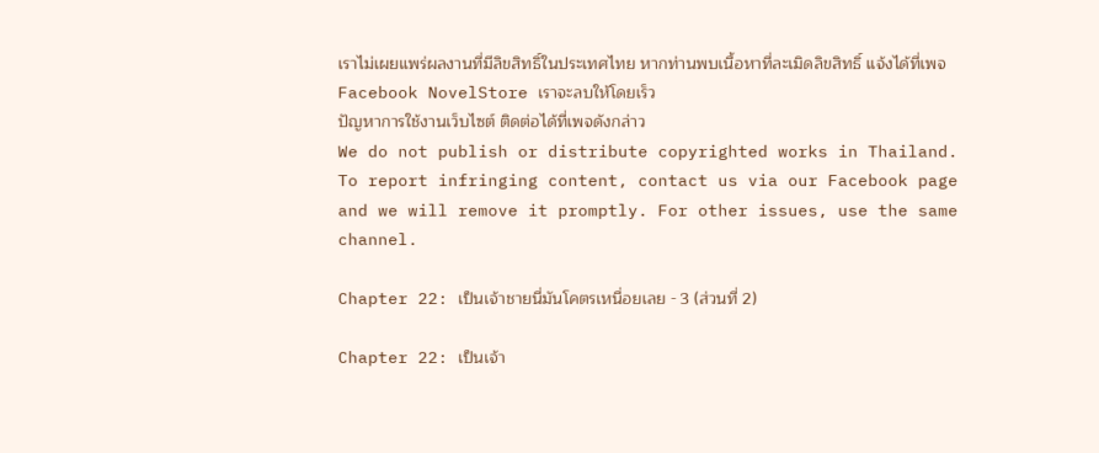เราไม่เผยแพร่ผลงานที่มีลิขสิทธิ์ในประเทศไทย หากท่านพบเนื้อหาที่ละเมิดลิขสิทธิ์ แจ้งได้ที่เพจ Facebook NovelStore เราจะลบให้โดยเร็ว
ปัญหาการใช้งานเว็บไซต์ ติดต่อได้ที่เพจดังกล่าว
We do not publish or distribute copyrighted works in Thailand. To report infringing content, contact us via our Facebook page and we will remove it promptly. For other issues, use the same channel.

Chapter 22: เป็นเจ้าชายนี่มันโคตรเหนื่อยเลย - 3 (ส่วนที่ 2)

Chapter 22: เป็นเจ้า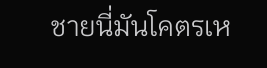ชายนี่มันโคตรเห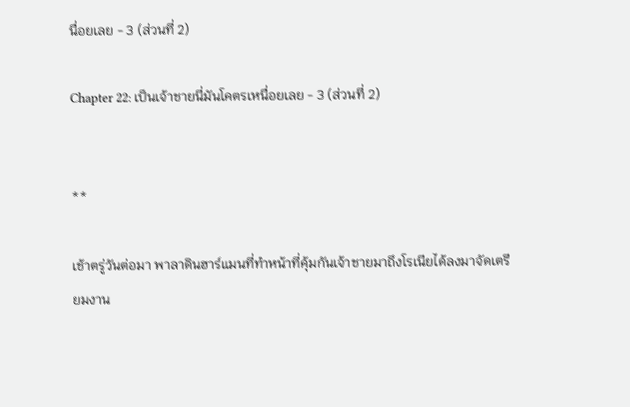นื่อยเลย - 3 (ส่วนที่ 2)

Chapter 22: เป็นเจ้าชายนี่มันโคตรเหนื่อยเลย - 3 (ส่วนที่ 2)


**

เช้าตรู่วันต่อมา พาลาดินฮาร์แมนที่ทำหน้าที่คุ้มกันเจ้าชายมาถึงโรเนียได้ลงมาจัดเตรียมงาน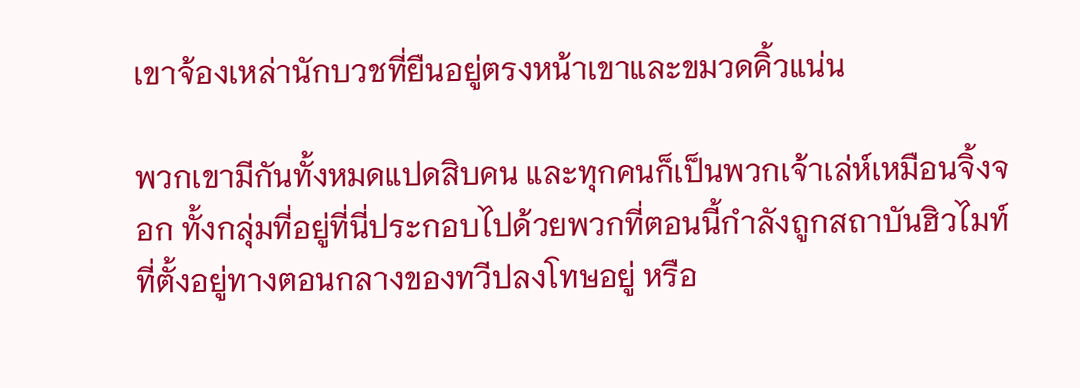เขาจ้องเหล่านักบวชที่ยืนอยู่ตรงหน้าเขาและขมวดคิ้วแน่น

พวกเขามีกันทั้งหมดแปดสิบคน และทุกคนก็เป็นพวกเจ้าเล่ห์เหมือนจิ้งจอก ทั้งกลุ่มที่อยู่ที่นี่ประกอบไปด้วยพวกที่ตอนนี้กำลังถูกสถาบันฮิวไมท์ที่ตั้งอยู่ทางตอนกลางของทวีปลงโทษอยู่ หรือ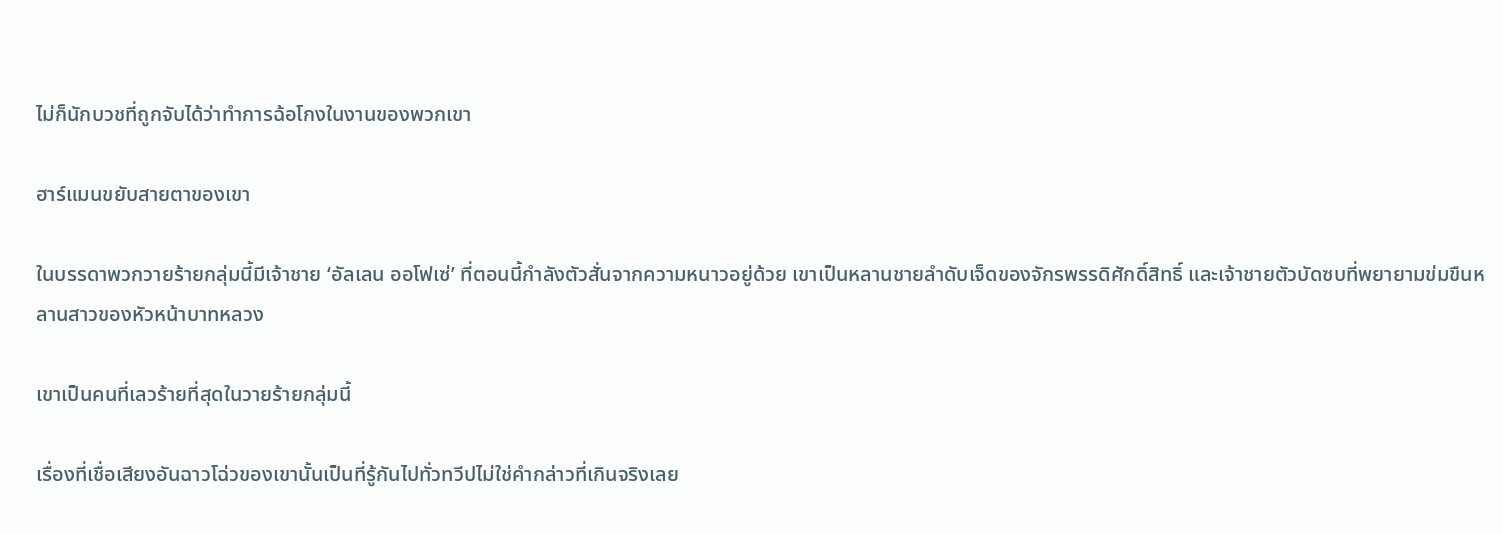ไม่ก็นักบวชที่ถูกจับได้ว่าทำการฉ้อโกงในงานของพวกเขา

ฮาร์แมนขยับสายตาของเขา

ในบรรดาพวกวายร้ายกลุ่มนี้มีเจ้าชาย ‘อัลเลน ออโฟเซ่’ ที่ตอนนี้กำลังตัวสั่นจากความหนาวอยู่ด้วย เขาเป็นหลานชายลำดับเจ็ดของจักรพรรดิศักดิ์สิทธิ์ และเจ้าชายตัวบัดซบที่พยายามข่มขืนหลานสาวของหัวหน้าบาทหลวง

เขาเป็นคนที่เลวร้ายที่สุดในวายร้ายกลุ่มนี้

เรื่องที่เชื่อเสียงอันฉาวโฉ่วของเขานั้นเป็นที่รู้กันไปทั่วทวีปไม่ใช่คำกล่าวที่เกินจริงเลย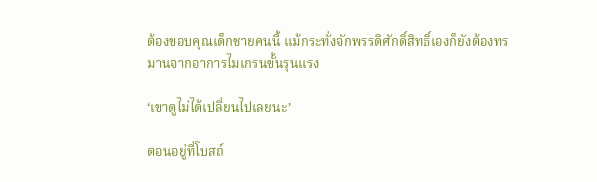ต้องขอบคุณเด็กชายคนนี้ แม้กระทั่งจักพรรดิศักดิ์สิทธิ์เองก็ยังต้องทรมานจากอาการไมเกรนขั้นรุนแรง

‘เขาดูไม่ได้เปลี่ยนไปเลยนะ’

ตอนอยู่ที่โบสถ์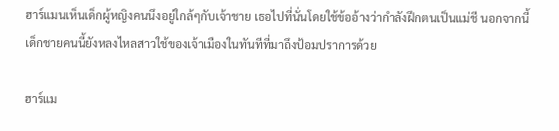ฮาร์แมนเห็นเด็กผู้หญิงคนนึงอยู่ใกล้ๆกับเจ้าชาย เธอไปที่นั่นโดยใช้ข้ออ้างว่ากำลังฝึกตนเป็นแม่ชี นอกจากนี้เด็กชายคนนี้ยังหลงไหลสาวใช้ของเจ้าเมืองในทันทีที่มาถึงป้อมปราการด้วย

ฮาร์แม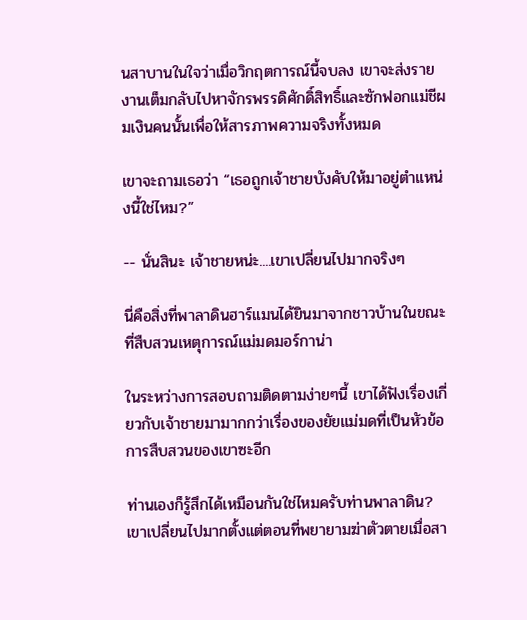นสาบานในใจว่าเมื่อวิกฤตการณ์นี้จบลง เขาจะส่งรายงานเต็มกลับไปหาจักรพรรดิศักดิ์สิทธิ์และซักฟอกแม่ชีผมเงินคนนั้นเพื่อให้สารภาพความจริงทั้งหมด

เขาจะถามเธอว่า “เธอถูกเจ้าชายบังคับให้มาอยู่ตำแหน่งนี้ใช่ไหม?”

-- นั่นสินะ เจ้าชายหน่ะ....เขาเปลี่ยนไปมากจริงๆ

นี่คือสิ่งที่พาลาดินฮาร์แมนได้ยินมาจากชาวบ้านในขณะที่สืบสวนเหตุการณ์แม่มดมอร์กาน่า

ในระหว่างการสอบถามติดตามง่ายๆนี้ เขาได้ฟังเรื่องเกี่ยวกับเจ้าชายมามากกว่าเรื่องของยัยแม่มดที่เป็นหัวข้อการสืบสวนของเขาซะอีก

ท่านเองก็รู้สึกได้เหมือนกันใช่ไหมครับท่านพาลาดิน? เขาเปลี่ยนไปมากตั้งแต่ตอนที่พยายามฆ่าตัวตายเมื่อสา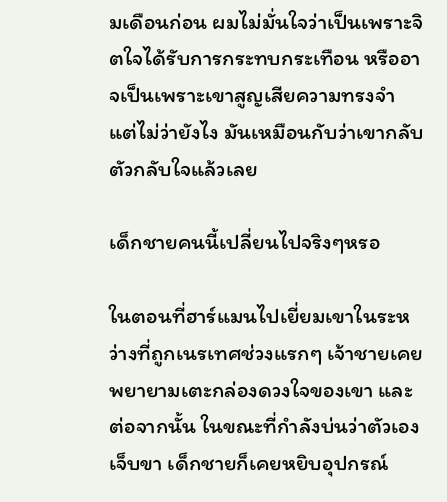มเดือนก่อน ผมไม่มั่นใจว่าเป็นเพราะจิตใจได้รับการกระทบกระเทือน หรืออาจเป็นเพราะเขาสูญเสียความทรงจำ แต่ไม่ว่ายังไง มันเหมือนกับว่าเขากลับตัวกลับใจแล้วเลย

เด็กชายคนนี้เปลี่ยนไปจริงๆหรอ

ในตอนที่ฮาร์แมนไปเยี่ยมเขาในระหว่างที่ถูกเนรเทศช่วงแรกๆ เจ้าชายเคยพยายามเตะกล่องดวงใจของเขา และต่อจากนั้น ในขณะที่กำลังบ่นว่าตัวเองเจ็บขา เด็กชายก็เคยหยิบอุปกรณ์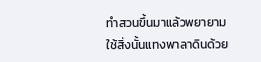ทำสวนขึ้นมาแล้วพยายามใช้สิ่งนั้นแทงพาลาดินด้วย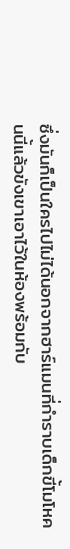ซึ่งมันก็เป็นใครไปไม่ได้นอกจากฮาร์แมนที่กำราบเด็กขี้โมโหคนนี้แล้วขังเขาเอาไว้ในห้องพร้อมกับ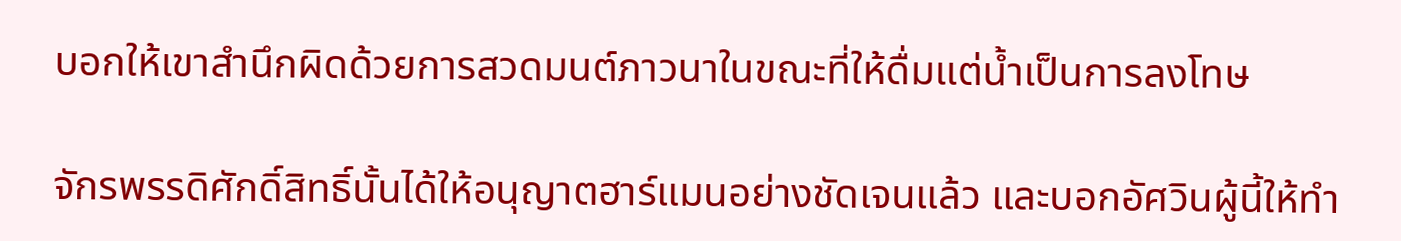บอกให้เขาสำนึกผิดด้วยการสวดมนต์ภาวนาในขณะที่ให้ดื่มแต่น้ำเป็นการลงโทษ

จักรพรรดิศักดิ์สิทธิ์นั้นได้ให้อนุญาตฮาร์แมนอย่างชัดเจนแล้ว และบอกอัศวินผู้นี้ให้ทำ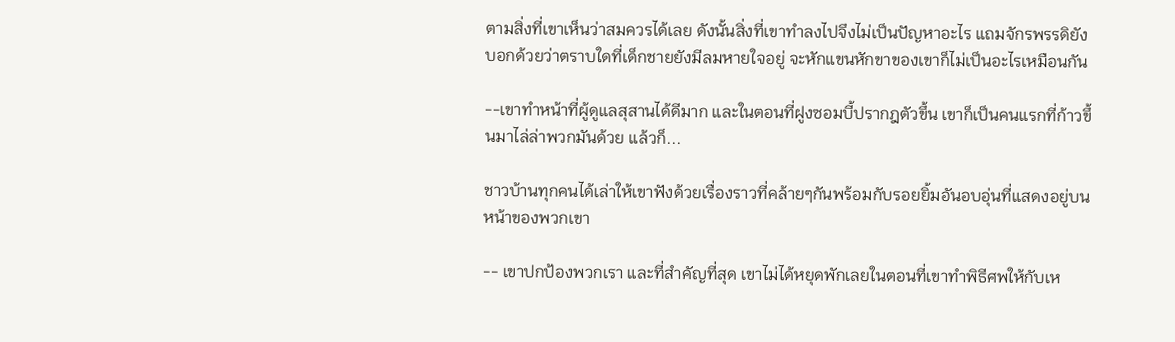ตามสิ่งที่เขาเห็นว่าสมควรได้เลย ดังนั้นสิ่งที่เขาทำลงไปจึงไม่เป็นปัญหาอะไร แถมจักรพรรดิยังบอกด้วยว่าตราบใดที่เด็กชายยังมีลมหายใจอยู่ จะหักแขนหักขาของเขาก็ไม่เป็นอะไรเหมือนกัน

--เขาทำหน้าที่ผู้ดูแลสุสานได้ดีมาก และในตอนที่ฝูงซอมบี้ปรากฎตัวขึ้น เขาก็เป็นคนแรกที่ก้าวขึ้นมาไล่ล่าพวกมันด้วย แล้วก็...

ชาวบ้านทุกคนได้เล่าให้เขาฟังด้วยเรื่องราวที่คล้ายๆกันพร้อมกับรอยยิ้มอันอบอุ่นที่แสดงอยู่บนหน้าของพวกเขา

-- เขาปกป้องพวกเรา และที่สำคัญที่สุด เขาไม่ได้หยุดพักเลยในตอนที่เขาทำพิธีศพให้กับเห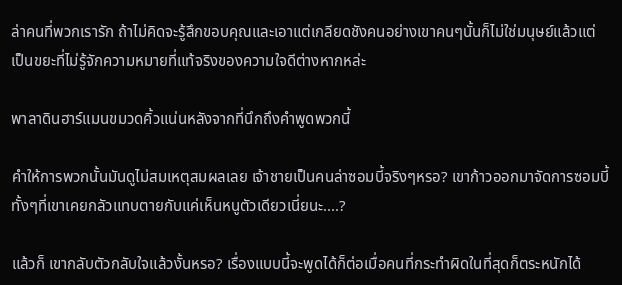ล่าคนที่พวกเรารัก ถ้าไม่คิดจะรู้สึกขอบคุณและเอาแต่เกลียดชังคนอย่างเขาคนๆนั้นก็ไม่ใช่มนุษย์แล้วแต่เป็นขยะที่ไม่รู้จักความหมายที่แท้จริงของความใจดีต่างหากหล่ะ

พาลาดินฮาร์แมนขมวดคิ้วแน่นหลังจากที่นึกถึงคำพูดพวกนี้

คำให้การพวกนั้นมันดูไม่สมเหตุสมผลเลย เจ้าชายเป็นคนล่าซอมบี้จริงๆหรอ? เขาก้าวออกมาจัดการซอมบี้ทั้งๆที่เขาเคยกลัวแทบตายกับแค่เห็นหนูตัวเดียวเนี่ยนะ....?

แล้วก็ เขากลับตัวกลับใจแล้วงั้นหรอ? เรื่องแบบนี้จะพูดได้ก็ต่อเมื่อคนที่กระทำผิดในที่สุดก็ตระหนักได้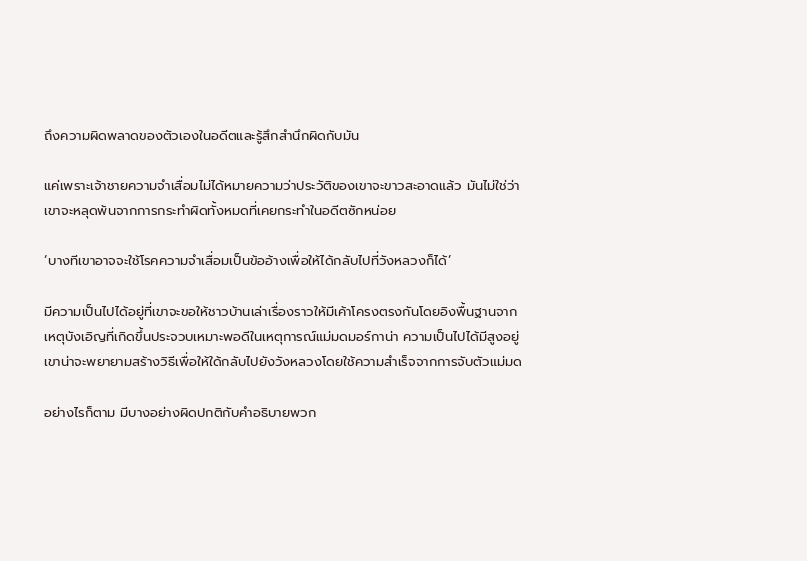ถึงความผิดพลาดของตัวเองในอดีตและรู้สึกสำนึกผิดกับมัน

แค่เพราะเจ้าชายความจำเสื่อมไม่ได้หมายความว่าประวัติของเขาจะขาวสะอาดแล้ว มันไม่ใช่ว่าเขาจะหลุดพ้นจากการกระทำผิดทั้งหมดที่เคยกระทำในอดีตซักหน่อย

‘บางทีเขาอาจจะใช้โรคความจำเสื่อมเป็นข้ออ้างเพื่อให้ได้กลับไปที่วังหลวงก็ได้’

มีความเป็นไปได้อยู่ที่เขาจะขอให้ชาวบ้านเล่าเรื่องราวให้มีเค้าโครงตรงกันโดยอิงพื้นฐานจากเหตุบังเอิญที่เกิดขึ้นประจวบเหมาะพอดีในเหตุการณ์แม่มดมอร์กาน่า ความเป็นไปได้มีสูงอยู่ เขาน่าจะพยายามสร้างวิธีเพื่อให้ใด้กลับไปยังวังหลวงโดยใช้ความสำเร็จจากการจับตัวแม่มด

อย่างไรก็ตาม มีบางอย่างผิดปกติกับคำอธิบายพวก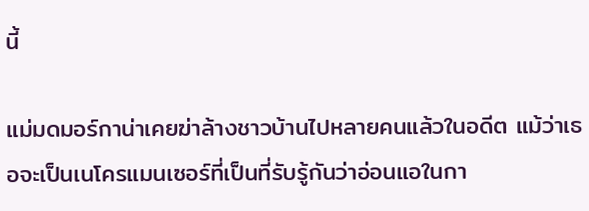นี้

แม่มดมอร์กาน่าเคยฆ่าล้างชาวบ้านไปหลายคนแล้วในอดีต แม้ว่าเธอจะเป็นเนโครแมนเซอร์ที่เป็นที่รับรู้กันว่าอ่อนแอในกา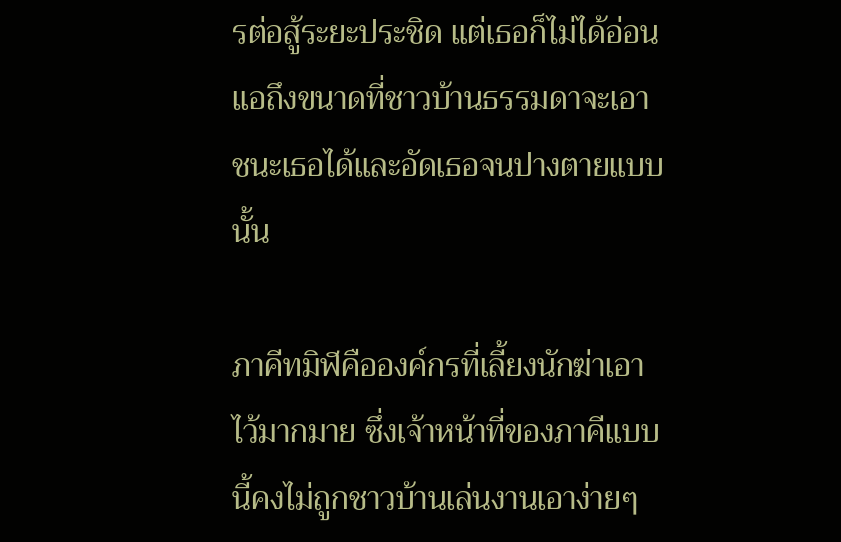รต่อสู้ระยะประชิด แต่เธอก็ไม่ได้อ่อนแอถึงขนาดที่ชาวบ้านธรรมดาจะเอาชนะเธอได้และอัดเธอจนปางตายแบบนั้น

ภาคีทมิฬคือองค์กรที่เลี้ยงนักฆ่าเอาไว้มากมาย ซึ่งเจ้าหน้าที่ของภาคีแบบนี้คงไม่ถูกชาวบ้านเล่นงานเอาง่ายๆ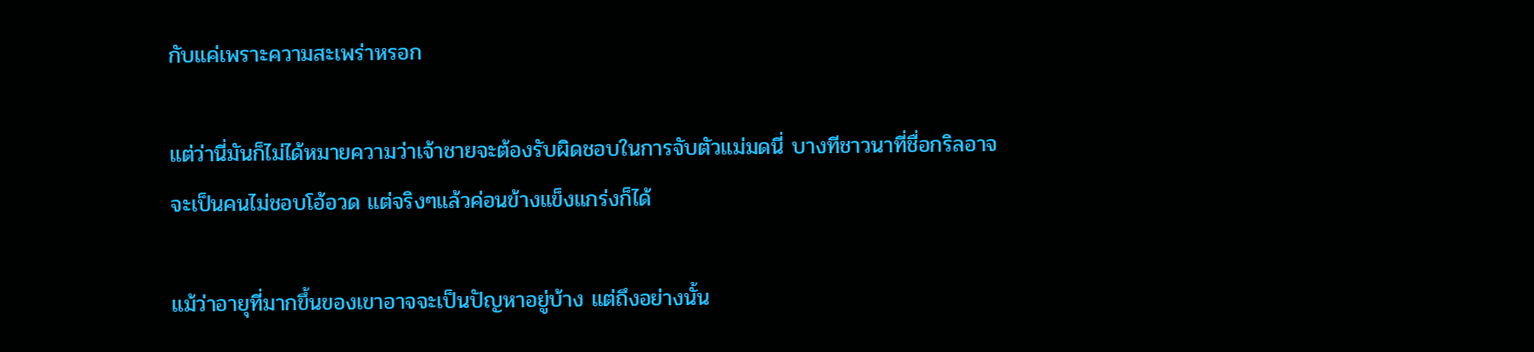กับแค่เพราะความสะเพร่าหรอก

แต่ว่านี่มันก็ไม่ได้หมายความว่าเจ้าชายจะต้องรับผิดชอบในการจับตัวแม่มดนี่ บางทีชาวนาที่ชื่อกริลอาจจะเป็นคนไม่ชอบโอ้อวด แต่จริงๆแล้วค่อนข้างแข็งแกร่งก็ได้

แม้ว่าอายุที่มากขึ้นของเขาอาจจะเป็นปัญหาอยู่บ้าง แต่ถึงอย่างนั้น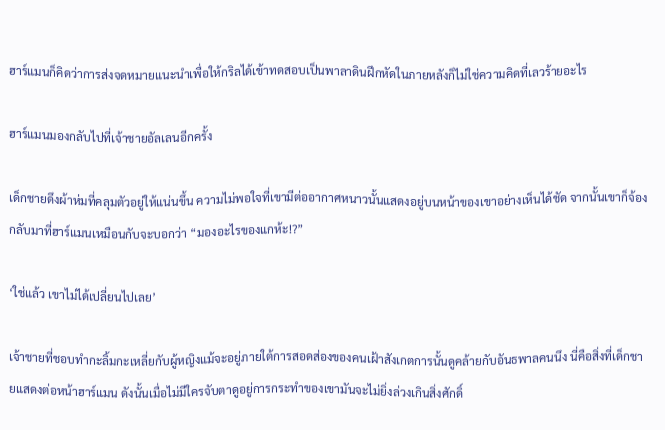ฮาร์แมนก็คิดว่าการส่งจดหมายแนะนำเพื่อให้กริลได้เข้าทดสอบเป็นพาลาดินฝึกหัดในภายหลังก็ไม่ใช่ความคิดที่เลวร้ายอะไร

ฮาร์แมนมองกลับไปที่เจ้าชายอัลเลนอีกครั้ง

เด็กชายดึงผ้าห่มที่คลุมตัวอยู่ให้แน่นขึ้น ความไม่พอใจที่เขามีต่ออากาศหนาวนั้นแสดงอยู่บนหน้าของเขาอย่างเห็นได้ชัด จากนั้นเขาก็จ้องกลับมาที่ฮาร์แมนเหมือนกับจะบอกว่า “มองอะไรของแกห้ะ!?”

‘ใช่แล้ว เขาไม่ได้เปลี่ยนไปเลย’

เจ้าชายที่ชอบทำกะลิ้มกะเหลี่ยกับผู้หญิงแม้จะอยู่ภายใต้การสอดส่องของคนเฝ้าสังเกตการนั้นดูคล้ายกับอันธพาลคนนึง นี่คือสิ่งที่เด็กชายแสดงต่อหน้าฮาร์แมน ดังนั้นเมื่อไม่มีใครจับตาดูอยู่การกระทำของเขามันจะไม่ยิ่งล่วงเกินสิ่งศักดิ์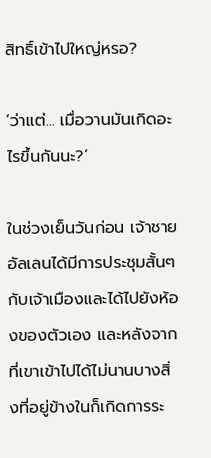สิทธิ์เข้าไปใหญ่หรอ?

‘ว่าแต่... เมื่อวานมันเกิดอะไรขึ้นกันนะ?’

ในช่วงเย็นวันก่อน เจ้าชายอัลเลนได้มีการประชุมสั้นๆกับเจ้าเมืองและได้ไปยังห้องของตัวเอง และหลังจากที่เขาเข้าไปได้ไม่นานบางสิ่งที่อยู่ข้างในก็เกิดการระ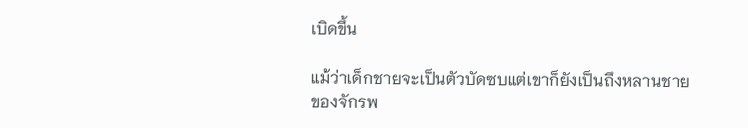เบิดขึ้น

แม้ว่าเด็กชายจะเป็นตัวบัดซบแต่เขาก็ยังเป็นถึงหลานชายของจักรพ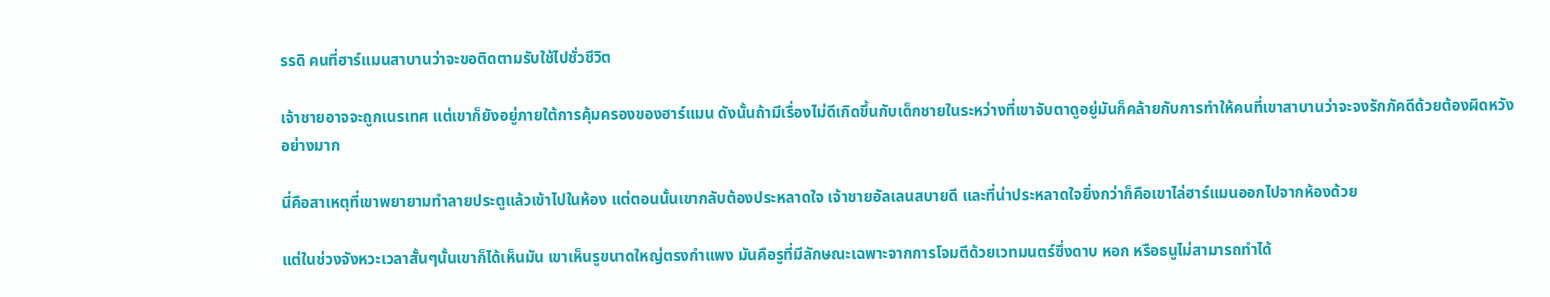รรดิ คนที่ฮาร์แมนสาบานว่าจะขอติดตามรับใช้ไปชั่วชีวิต

เจ้าชายอาจจะถูกเนรเทศ แต่เขาก็ยังอยู่ภายใต้การคุ้มครองของฮาร์แมน ดังนั้นถ้ามีเรื่องไม่ดีเกิดขึ้นกับเด็กชายในระหว่างที่เขาจับตาดูอยู่มันก็คล้ายกับการทำให้คนที่เขาสาบานว่าจะจงรักภัคดีด้วยต้องผิดหวังอย่างมาก

นี่คือสาเหตุที่เขาพยายามทำลายประตูแล้วเข้าไปในห้อง แต่ตอนนั้นเขากลับต้องประหลาดใจ เจ้าชายอัลเลนสบายดี และที่น่าประหลาดใจยิ่งกว่าก็คือเขาไล่ฮาร์แมนออกไปจากห้องด้วย

แต่ในช่วงจังหวะเวลาสั้นๆนั้นเขาก็ได้เห็นมัน เขาเห็นรูขนาดใหญ่ตรงกำแพง มันคือรูที่มีลักษณะเฉพาะจากการโจมตีด้วยเวทมนตร์ซึ่งดาบ หอก หรือธนูไม่สามารถทำได้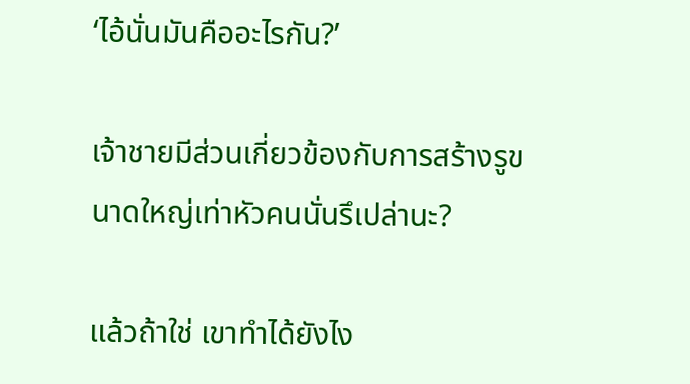‘ไอ้นั่นมันคืออะไรกัน?’

เจ้าชายมีส่วนเกี่ยวข้องกับการสร้างรูขนาดใหญ่เท่าหัวคนนั่นรึเปล่านะ?

แล้วถ้าใช่ เขาทำได้ยังไง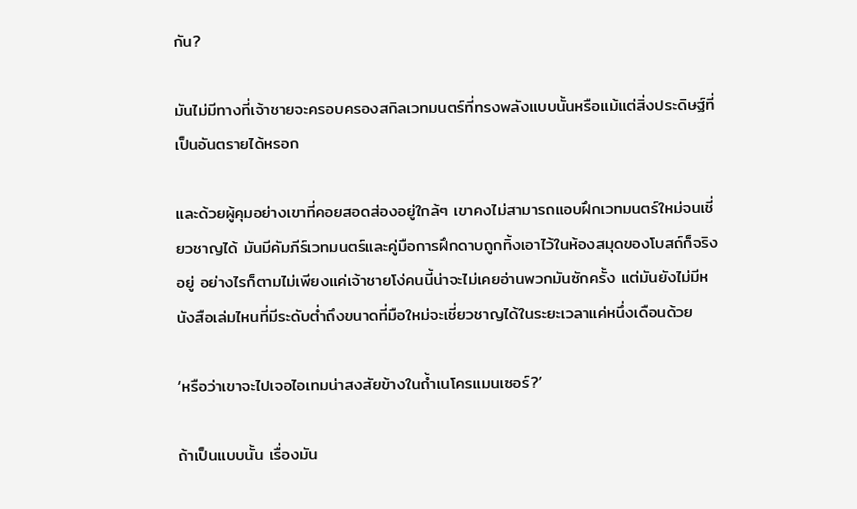กัน?

มันไม่มีทางที่เจ้าชายจะครอบครองสกิลเวทมนตร์ที่ทรงพลังแบบนั้นหรือแม้แต่สิ่งประดิษฐ์ที่เป็นอันตรายได้หรอก

และด้วยผู้คุมอย่างเขาที่คอยสอดส่องอยู่ใกล้ๆ เขาคงไม่สามารถแอบฝึกเวทมนตร์ใหม่จนเชี่ยวชาญได้ มันมีคัมภีร์เวทมนตร์และคู่มือการฝึกดาบถูกทิ้งเอาไว้ในห้องสมุดของโบสถ์ก็จริงอยู่ อย่างไรก็ตามไม่เพียงแค่เจ้าชายโง่คนนี้น่าจะไม่เคยอ่านพวกมันซักครั้ง แต่มันยังไม่มีหนังสือเล่มไหนที่มีระดับต่ำถึงขนาดที่มือใหม่จะเชี่ยวชาญได้ในระยะเวลาแค่หนึ่งเดือนด้วย

‘หรือว่าเขาจะไปเจอไอเทมน่าสงสัยข้างในถ้ำเนโครแมนเซอร์?’

ถ้าเป็นแบบนั้น เรื่องมัน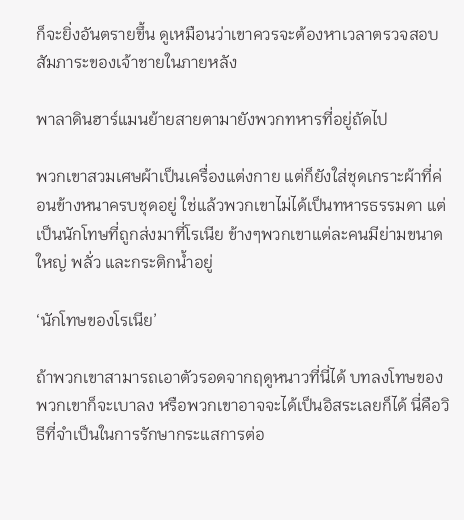ก็จะยิ่งอันตรายขึ้น ดูเหมือนว่าเขาควรจะต้องหาเวลาตรวจสอบสัมภาระของเจ้าชายในภายหลัง

พาลาดินฮาร์แมนย้ายสายตามายังพวกทหารที่อยู่ถัดไป

พวกเขาสวมเศษผ้าเป็นเครื่องแต่งกาย แต่ก็ยังใส่ชุดเกราะผ้าที่ค่อนข้างหนาครบชุดอยู่ ใช่แล้วพวกเขาไม่ได้เป็นทหารธรรมดา แต่เป็นนักโทษที่ถูกส่งมาที่โรเนีย ข้างๆพวกเขาแต่ละคนมีย่ามขนาดใหญ่ พลั่ว และกระติกน้ำอยู่

‘นักโทษของโรเนีย’

ถ้าพวกเขาสามารถเอาตัวรอดจากฤดูหนาวที่นี่ได้ บทลงโทษของพวกเขาก็จะเบาลง หรือพวกเขาอาจจะได้เป็นอิสระเลยก็ได้ นี่คือวิธีที่จำเป็นในการรักษากระแสการต่อ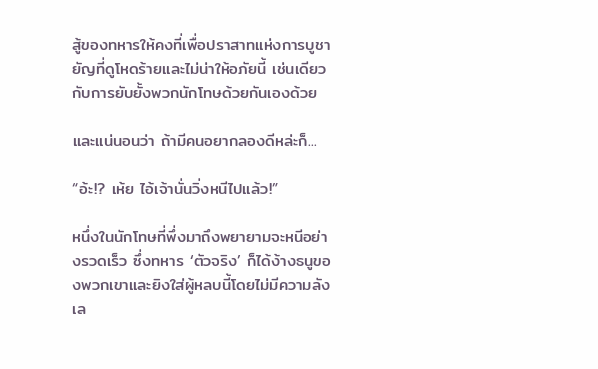สู้ของทหารให้คงที่เพื่อปราสาทแห่งการบูชายัญที่ดูโหดร้ายและไม่น่าให้อภัยนี้ เช่นเดียวกับการยับยั้งพวกนักโทษด้วยกันเองด้วย

และแน่นอนว่า ถ้ามีคนอยากลองดีหล่ะก็...

“อ้ะ!? เห้ย ไอ้เจ้านั่นวิ่งหนีไปแล้ว!”

หนึ่งในนักโทษที่พึ่งมาถึงพยายามจะหนีอย่างรวดเร็ว ซึ่งทหาร ‘ตัวจริง’ ก็ได้ง้างธนูของพวกเขาและยิงใส่ผู้หลบนี้โดยไม่มีความลังเล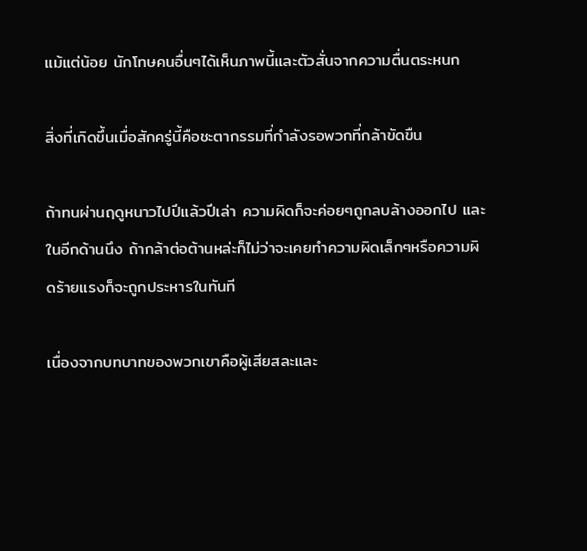แม้แต่น้อย นักโทษคนอื่นๆได้เห็นภาพนี้และตัวสั่นจากความตื่นตระหนก

สิ่งที่เกิดขึ้นเมื่อสักครู่นี้คือชะตากรรมที่กำลังรอพวกที่กล้าขัดขืน

ถ้าทนผ่านฤดูหนาวไปปีแล้วปีเล่า ความผิดก็จะค่อยๆถูกลบล้างออกไป และในอีกด้านนึง ถ้ากล้าต่อต้านหล่ะก็ไม่ว่าจะเคยทำความผิดเล็กๆหรือความผิดร้ายแรงก็จะถูกประหารในทันที

เนื่องจากบทบาทของพวกเขาคือผู้เสียสละและ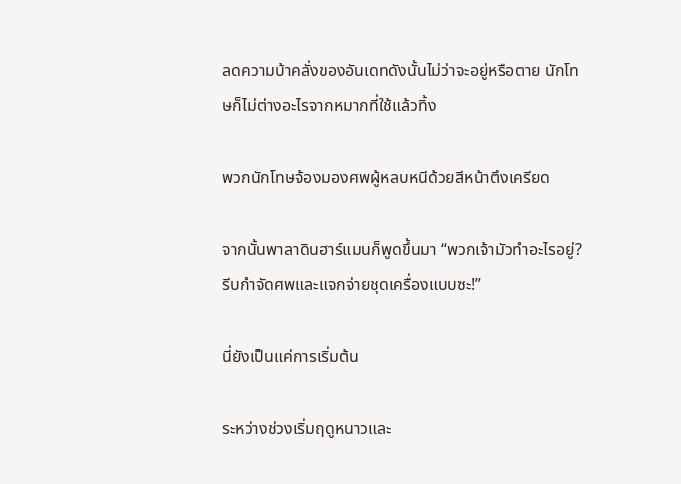ลดความบ้าคลั่งของอันเดทดังนั้นไม่ว่าจะอยู่หรือตาย นักโทษก็ไม่ต่างอะไรจากหมากที่ใช้แล้วทิ้ง

พวกนักโทษจ้องมองศพผู้หลบหนีด้วยสีหน้าตึงเครียด

จากนั้นพาลาดินฮาร์แมนก็พูดขึ้นมา “พวกเจ้ามัวทำอะไรอยู่? รีบกำจัดศพและแจกจ่ายชุดเครื่องแบบซะ!”

นี่ยังเป็นแค่การเริ่มต้น

ระหว่างช่วงเริ่มฤดูหนาวและ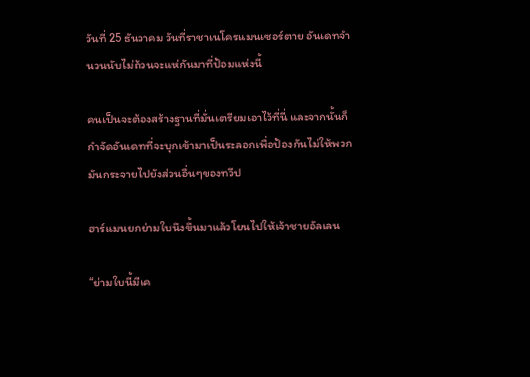วันที่ 25 ธันวาคม วันที่ราชาเนโครแมนเซอร์ตาย อันเดทจำนวนนับไม่ถ้วนจะแห่กันมาที่ป้อมแห่งนี้

คนเป็นจะต้องสร้างฐานที่มั่นเตรียมเอาไว้ที่นี่ และจากนั้นก็กำจัดอันเดทที่จะบุกเข้ามาเป็นระลอกเพื่อป้องกันไม่ให้พวกมันกระจายไปยังส่วนอื่นๆของทวีป

ฮาร์แมนยกย่ามใบนึงขึ้นมาแล้วโยนไปให้เจ้าชายอัลเลน

“ย่ามใบนี้มีเค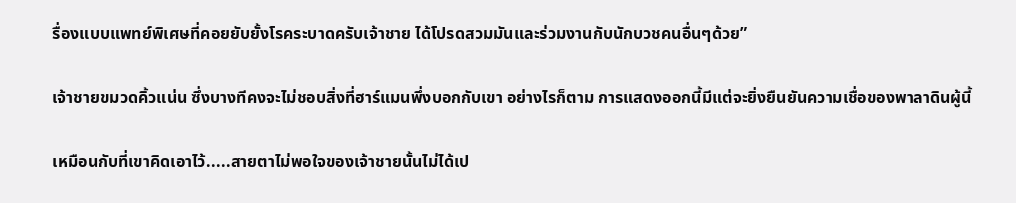รื่องแบบแพทย์พิเศษที่คอยยับยั้งโรคระบาดครับเจ้าชาย ได้โปรดสวมมันและร่วมงานกับนักบวชคนอื่นๆด้วย”

เจ้าชายขมวดคิ้วแน่น ซึ่งบางทีคงจะไม่ชอบสิ่งที่ฮาร์แมนพึ่งบอกกับเขา อย่างไรก็ตาม การแสดงออกนี้มีแต่จะยิ่งยืนยันความเชื่อของพาลาดินผู้นี้

เหมือนกับที่เขาคิดเอาไว้.....สายตาไม่พอใจของเจ้าชายนั้นไม่ได้เป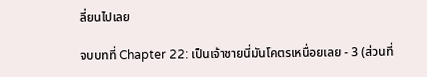ลี่ยนไปเลย

จบบทที่ Chapter 22: เป็นเจ้าชายนี่มันโคตรเหนื่อยเลย - 3 (ส่วนที่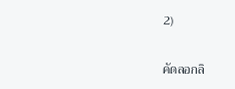2)

คัดลอกลิ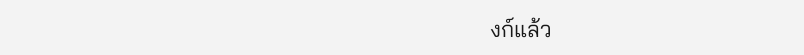งก์แล้ว